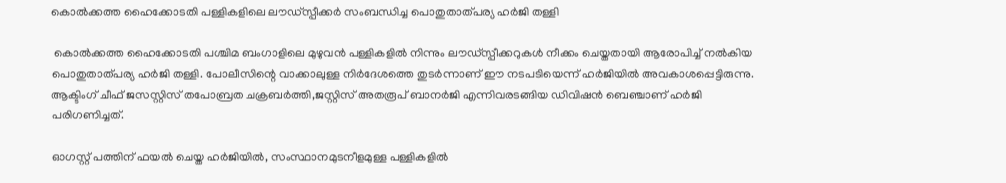കൊല്‍ക്കത്ത ഹൈക്കോടതി പള്ളികളിലെ ലൗഡ്‌സ്പീക്കര്‍ സംബന്ധിച്ച പൊതുതാത്പര്യ ഹര്‍ജി തള്ളി

 കൊല്‍ക്കത്ത ഹൈക്കോടതി പശ്ചിമ ബംഗാളിലെ മുഴുവന്‍ പള്ളികളില്‍ നിന്നും ലൗഡ്‌സ്പീക്കറുകള്‍ നീക്കം ചെയ്തതായി ആരോപിച്ച് നല്‍കിയ പൊതുതാത്പര്യ ഹര്‍ജി തള്ളി. പോലീസിന്റെ വാക്കാലുള്ള നിര്‍ദേശത്തെ തുടര്‍ന്നാണ് ഈ നടപടിയെന്ന് ഹര്‍ജിയില്‍ അവകാശപ്പെട്ടിരുന്നു. ആക്ടിംഗ് ചീഫ് ജസസ്റ്റിസ് തപോബ്രത ചക്രബര്‍ത്തി,ജസ്റ്റിസ് അതരൂപ് ബാനര്‍ജി എന്നിവരടങ്ങിയ ഡിവിഷന്‍ ബെഞ്ചാണ് ഹര്‍ജി പരിഗണിച്ചത്.

ഓഗസ്റ്റ് പത്തിന് ഫയല്‍ ചെയ്ത ഹര്‍ജിയില്‍, സംസ്ഥാനമുടനീളമുള്ള പള്ളികളില്‍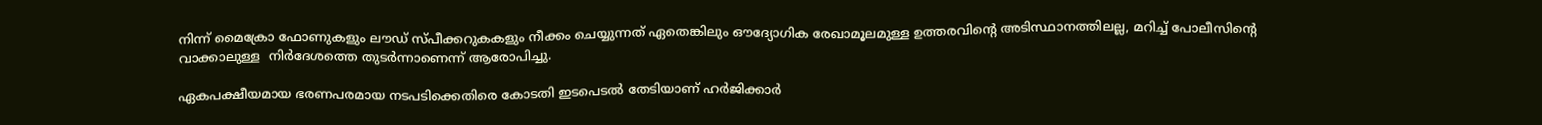നിന്ന് മൈക്രോ ഫോണുകളും ലൗഡ് സ്പീക്കറുകകളും നീക്കം ചെയ്യുന്നത് ഏതെങ്കിലും ഔദ്യോഗിക രേഖാമൂലമുള്ള ഉത്തരവിന്റെ അടിസ്ഥാനത്തിലല്ല, മറിച്ച് പോലീസിന്റെ വാക്കാലുള്ള  നിര്‍ദേശത്തെ തുടര്‍ന്നാണെന്ന് ആരോപിച്ചു.

ഏകപക്ഷീയമായ ഭരണപരമായ നടപടിക്കെതിരെ കോടതി ഇടപെടല്‍ തേടിയാണ് ഹര്‍ജിക്കാര്‍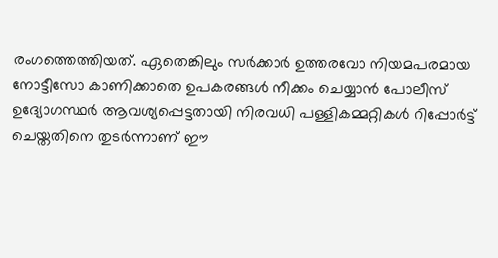രംഗത്തെത്തിയത്. ഏതെങ്കിലും സര്‍ക്കാര്‍ ഉത്തരവോ നിയമപരമായ നോട്ടീസോ കാണിക്കാതെ ഉപകരങ്ങള്‍ നീക്കം ചെയ്യാന്‍ പോലീസ് ഉദ്യോഗസ്ഥര്‍ ആവശ്യപ്പെട്ടതായി നിരവധി പള്ളികമ്മറ്റികള്‍ റിപ്പോര്‍ട്ട് ചെയ്തതിനെ തുടര്‍ന്നാണ് ഈ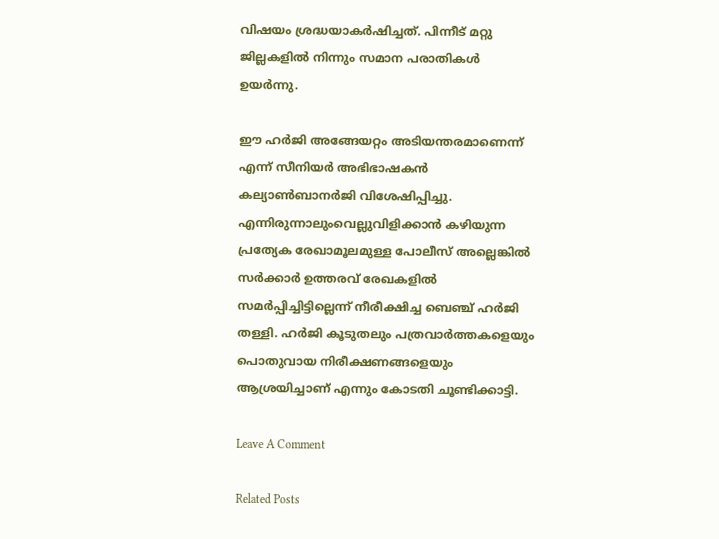വിഷയം ശ്രദ്ധയാകര്‍ഷിച്ചത്. പിന്നീട് മറ്റു ജില്ലകളില്‍ നിന്നും സമാന പരാതികള്‍ ഉയര്‍ന്നു.

ഈ ഹര്‍ജി അങ്ങേയറ്റം അടിയന്തരമാണെന്ന് എന്ന് സീനിയര്‍ അഭിഭാഷകന്‍ കല്യാണ്‍ബാനര്‍ജി വിശേഷിപ്പിച്ചു. എന്നിരുന്നാലുംവെല്ലുവിളിക്കാന്‍ കഴിയുന്ന പ്രത്യേക രേഖാമൂലമുള്ള പോലീസ് അല്ലെങ്കില്‍ സര്‍ക്കാര്‍ ഉത്തരവ് രേഖകളില്‍ സമര്‍പ്പിച്ചിട്ടില്ലെന്ന് നീരീക്ഷിച്ച ബെഞ്ച് ഹര്‍ജി തള്ളി. ഹര്‍ജി കൂടുതലും പത്രവാര്‍ത്തകളെയും പൊതുവായ നിരീക്ഷണങ്ങളെയും ആശ്രയിച്ചാണ് എന്നും കോടതി ചൂണ്ടിക്കാട്ടി.

Leave A Comment

Related Posts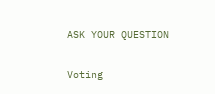ASK YOUR QUESTION

Voting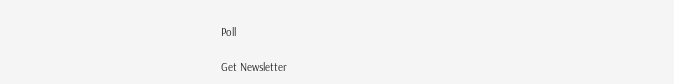Poll

Get Newsletter